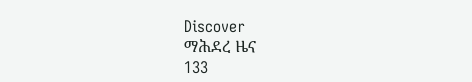Discover
ማሕደረ ዜና
133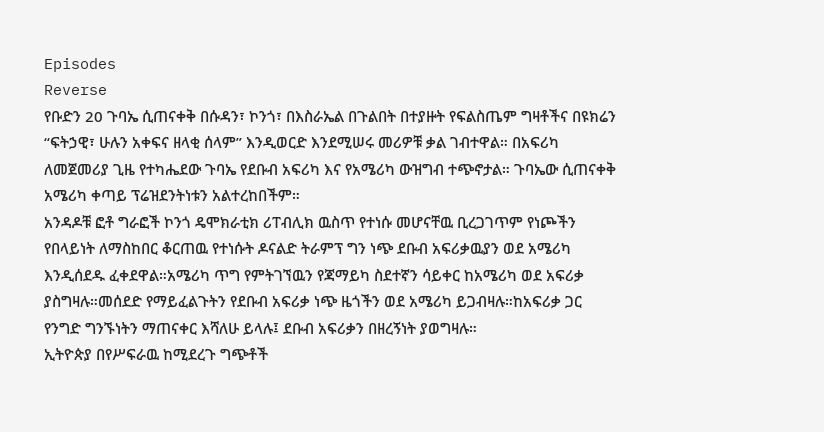Episodes
Reverse
የቡድን 20 ጉባኤ ሲጠናቀቅ በሱዳን፣ ኮንጎ፣ በእስራኤል በጉልበት በተያዙት የፍልስጤም ግዛቶችና በዩክሬን “ፍትኃዊ፣ ሁሉን አቀፍና ዘላቂ ሰላም” እንዲወርድ እንደሚሠሩ መሪዎቹ ቃል ገብተዋል። በአፍሪካ ለመጀመሪያ ጊዜ የተካሔደው ጉባኤ የደቡብ አፍሪካ እና የአሜሪካ ውዝግብ ተጭኖታል። ጉባኤው ሲጠናቀቅ አሜሪካ ቀጣይ ፕሬዝደንትነቱን አልተረከበችም።
አንዳዶቹ ፎቶ ግራፎች ኮንጎ ዴሞክራቲክ ሪፐብሊክ ዉስጥ የተነሱ መሆናቸዉ ቢረጋገጥም የነጮችን የበላይነት ለማስከበር ቆርጠዉ የተነሱት ዶናልድ ትራምፕ ግን ነጭ ደቡብ አፍሪቃዉያን ወደ አሜሪካ እንዲሰደዱ ፈቀደዋል።አሜሪካ ጥግ የምትገኘዉን የጃማይካ ስደተኛን ሳይቀር ከአሜሪካ ወደ አፍሪቃ ያስግዛሉ።መሰደድ የማይፈልጉትን የደቡብ አፍሪቃ ነጭ ዜጎችን ወደ አሜሪካ ይጋብዛሉ።ከአፍሪቃ ጋር የንግድ ግንኙነትን ማጠናቀር እሻለሁ ይላሉ፤ ደቡብ አፍሪቃን በዘረኝነት ያወግዛሉ።
ኢትዮጵያ በየሥፍራዉ ከሚደረጉ ግጭቶች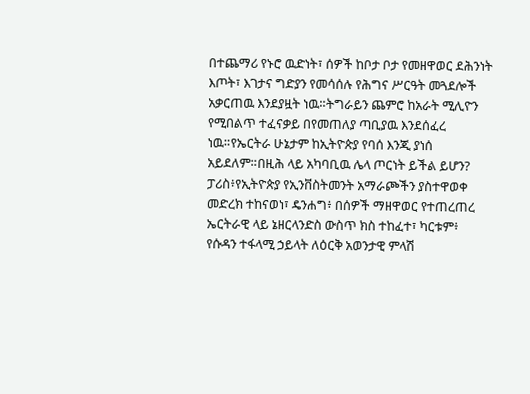በተጨማሪ የኑሮ ዉድነት፣ ሰዎች ከቦታ ቦታ የመዘዋወር ደሕንነት እጦት፣ እገታና ግድያን የመሳሰሉ የሕግና ሥርዓት መጓደሎች አቃርጠዉ እንደያዟት ነዉ።ትግራይን ጨምሮ ከአራት ሚሊዮን የሚበልጥ ተፈናቃይ በየመጠለያ ጣቢያዉ እንደሰፈረ ነዉ።የኤርትራ ሁኔታም ከኢትዮጵያ የባሰ እንጂ ያነሰ አይደለም።በዚሕ ላይ አካባቢዉ ሌላ ጦርነት ይችል ይሆን?
ፓሪስ፥የኢትዮጵያ የኢንቨስትመንት አማራጮችን ያስተዋወቀ መድረክ ተከናወነ፣ ዴንሐግ፥ በሰዎች ማዘዋወር የተጠረጠረ ኤርትራዊ ላይ ኔዘርላንድስ ውስጥ ክስ ተከፈተ፣ ካርቱም፥ የሱዳን ተፋላሚ ኃይላት ለዕርቅ አወንታዊ ምላሽ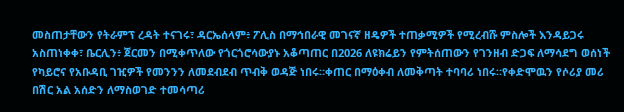መስጠታቸውን የትራምፕ ረዳት ተናገሩ፣ ዳርኤሰላም፥ ፖሊስ በማኅበራዊ መገናኛ ዘዴዎች ተጠቃሚዎች የሚረብሹ ምስሎች እንዳይጋሩ አስጠነቀቀ፣ ቤርሊን፥ ጀርመን በሚቀጥለው የጎርጎሮሳውያኑ አቆጣጠር በ2026 ለዩክሬይን የምትሰጠውን የገንዘብ ድጋፍ ለማሳደግ ወሰነች
የካይሮና የአቡዳቢ ገዢዎች የመንንን ለመደብደብ ጥብቅ ወዳጅ ነበሩ።ቀጠር በማዕቀብ ለመቅጣት ተባባሪ ነበሩ።የቀድሞዉን የሶሪያ መሪ በሽር አል አሰድን ለማስወገድ ተመሳጣሪ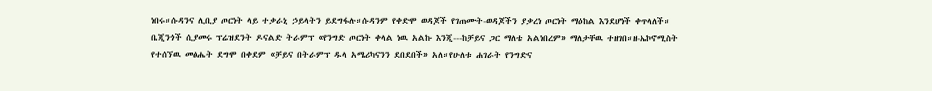ነበሩ።ሱዳንና ሊቢያ ጦርነት ላይ ተቃራኒ ኃይላትን ይደግፋሉ።ሱዳንም የቀድሞ ወዳጆች የገጠሙት-ወዳጆችን ያቃረነ ጦርነት ማዕከል እንደሆነች ቀጥላለች።
ቤጂንጎች ሲያመሩ ፕሬዝደንት ዶናልድ ትራምፕ «የንግድ ጦርነት ቀላል ነዉ አልኩ እንጂ---ከቻይና ጋር ማለቴ አልነበረም» ማለታቸዉ ተዘገበ።ዘ-ኤኮኖሚስት የተሰኘዉ መፅሔት ደግሞ በቀደም «ቻይና በትራምፕ ዱላ አሜሪካናንን ደበደበች» አለ።የሁለቱ ሐገራት የንግድና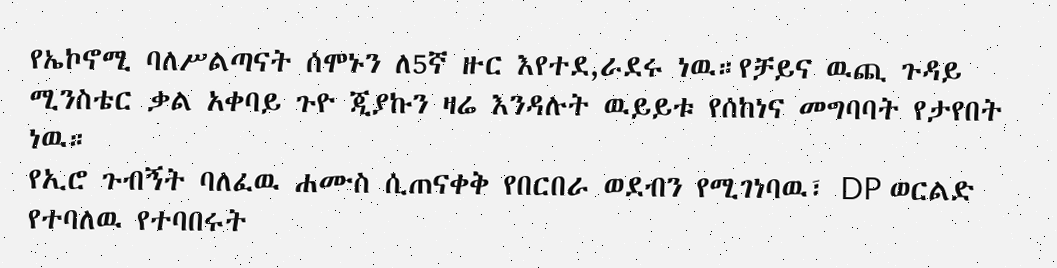የኤኮኖሚ ባለሥልጣናት ሰሞኑን ለ5ኛ ዙር እየተደ,ራደሩ ነዉ።የቻይና ዉጪ ጉዳይ ሚንስቴር ቃል አቀባይ ጉዮ ጂያኩን ዛሬ እንዳሉት ዉይይቱ የሰከነና መግባባት የታየበት ነዉ።
የኢሮ ጉብኝት ባለፈዉ ሐሙስ ሲጠናቀቅ የበርበራ ወደብን የሚገነባዉ፣ DP ወርልድ የተባለዉ የተባበሩት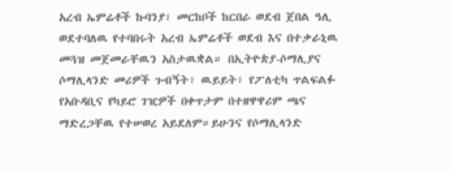አረብ ኤምሬቶች ኩባንያ፣ መርከቦች ከርበራ ወደብ ጀበል ዓሊ ወደተባለዉ የተባበሩት አረብ ኤምሬቶች ወደብ እና በተቃራኒዉ መጓዝ መጀመራቸዉን አስታዉቋል። በኢትዮጵያ-ሶማሊያና ሶማሊላንድ መሪዎች ጉብኝት፣ ዉይይት፣ የፖለቲካ ጥልፍልፉ የአቡዳቢና የካይሮ ገዢዎች በቀጥታም በተዘዋዋሪም ጫና ማድረጋቸዉ የተሠወረ አይደለም።ይሁንና የሶማሊላንድ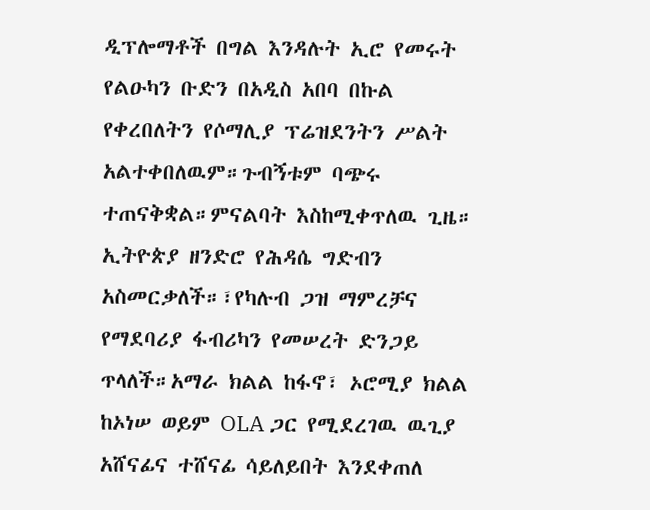ዲፕሎማቶች በግል እንዳሉት ኢሮ የመሩት የልዑካን ቡድን በአዲስ አበባ በኩል የቀረበለትን የሶማሊያ ፕሬዝደንትን ሥልት አልተቀበለዉም።ጉብኝቱም ባጭሩ ተጠናቅቋል።ምናልባት እስከሚቀጥለዉ ጊዜ።
ኢትዮጵያ ዘንድሮ የሕዳሴ ግድብን አስመርቃለች።፣የካሉብ ጋዝ ማምረቻና የማደባሪያ ፋብሪካን የመሠረት ድንጋይ ጥላለች።አማራ ክልል ከፋኖ፣ ኦሮሚያ ክልል ከኦነሠ ወይም OLA ጋር የሚደረገዉ ዉጊያ አሸናፊና ተሸናፊ ሳይለይበት እንደቀጠለ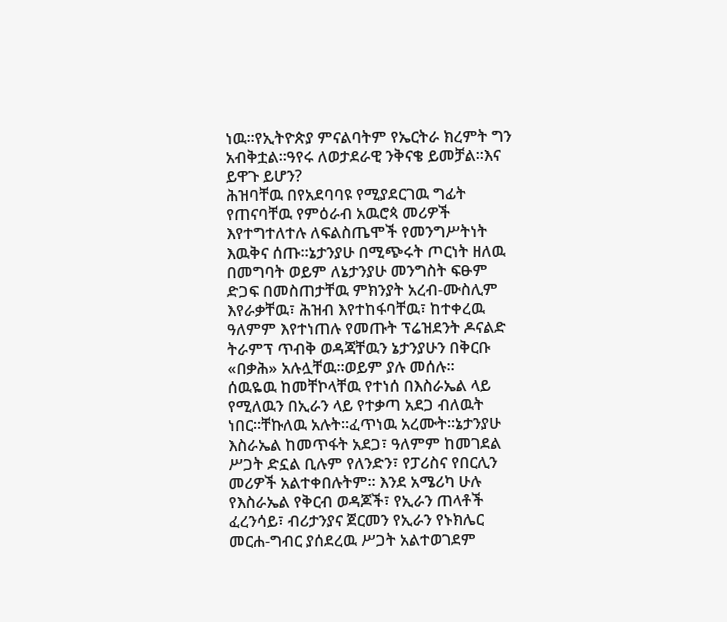ነዉ።የኢትዮጵያ ምናልባትም የኤርትራ ክረምት ግን አብቅቷል።ዓየሩ ለወታደራዊ ንቅናቄ ይመቻል።እና ይዋጉ ይሆን?
ሕዝባቸዉ በየአደባባዩ የሚያደርገዉ ግፊት የጠናባቸዉ የምዕራብ አዉሮጳ መሪዎች እየተግተለተሉ ለፍልስጤሞች የመንግሥትነት እዉቅና ሰጡ።ኔታንያሁ በሚጭሩት ጦርነት ዘለዉ በመግባት ወይም ለኔታንያሁ መንግስት ፍፁም ድጋፍ በመስጠታቸዉ ምክንያት አረብ-ሙስሊም እየራቃቸዉ፣ ሕዝብ እየተከፋባቸዉ፣ ከተቀረዉ ዓለምም እየተነጠሉ የመጡት ፕሬዝደንት ዶናልድ ትራምፕ ጥብቅ ወዳጃቸዉን ኔታንያሁን በቅርቡ «በቃሕ» አሉሏቸዉ።ወይም ያሉ መሰሉ።
ሰዉዬዉ ከመቸኮላቸዉ የተነሰ በእስራኤል ላይ የሚለዉን በኢራን ላይ የተቃጣ አደጋ ብለዉት ነበር።ቸኩለዉ አሉት።ፈጥነዉ አረሙት።ኔታንያሁ እስራኤል ከመጥፋት አደጋ፣ ዓለምም ከመገደል ሥጋት ድኗል ቢሉም የለንድን፣ የፓሪስና የበርሊን መሪዎች አልተቀበሉትም። እንደ አሜሪካ ሁሉ የእስራኤል የቅርብ ወዳጆች፣ የኢራን ጠላቶች ፈረንሳይ፣ ብሪታንያና ጀርመን የኢራን የኑክሌር መርሐ-ግብር ያሰደረዉ ሥጋት አልተወገደም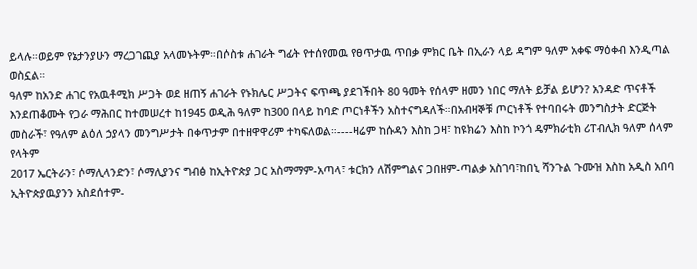ይላሉ።ወይም የኔታንያሁን ማረጋገጪያ አላመኑትም።በሶስቱ ሐገራት ግፊት የተሰየመዉ የፀጥታዉ ጥበቃ ምክር ቤት በኢራን ላይ ዳግም ዓለም አቀፍ ማዕቀብ እንዲጣል ወስኗል።
ዓለም ከአንድ ሐገር የአዉቶሚክ ሥጋት ወደ ዘጠኝ ሐገራት የኑክሌር ሥጋትና ፍጥጫ ያደገችበት 80 ዓመት የሰላም ዘመን ነበር ማለት ይቻል ይሆን? አንዳድ ጥናቶች እንደጠቆሙት የጋራ ማሕበር ከተመሠረተ ከ1945 ወዲሕ ዓለም ከ300 በላይ ከባድ ጦርነቶችን አስተናግዳለች።በአብዛኞቹ ጦርነቶች የተባበሩት መንግስታት ድርጅት መስራች፣ የዓለም ልዕለ ኃያላን መንግሥታት በቀጥታም በተዘዋዋሪም ተካፍለወል።----ዛሬም ከሱዳን እስከ ጋዛ፣ ከዩክሬን እስከ ኮንጎ ዴምክራቲክ ሪፐብሊክ ዓለም ሰላም የላትም
2017 ኤርትራን፣ ሶማሊላንድን፣ ሶማሊያንና ግብፅ ከኢትዮጵያ ጋር አስማማም-አጣላ፣ ቱርክን ለሽምግልና ጋበዘም-ጣልቃ አስገባ፣ከበኒ ሻንጉል ጉሙዝ እስከ አዲስ አበባ ኢትዮጵያዉያንን አስደሰተም-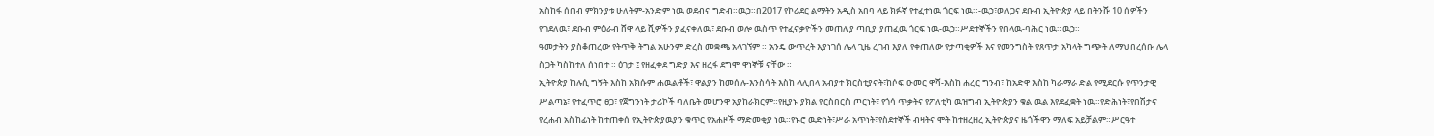አስከፋ ሰበብ ምክንያቱ ሁለትም-አንድም ነዉ ወደብና ግድብ።ዉኃ።በ2017 የኮሪደር ልማትን አዲስ አበባ ላይ ክፉኛ የተፈተነዉ ጎርፍ ነዉ።-ዉኃ፣ወለጋና ደቡብ ኢትዮጵያ ላይ በትንሹ 10 ሰዎችን የገደለዉ፣ ደቡብ ምዕራብ ሸዋ ላይ ሺዎችን ያፈናቀለዉ፣ ደቡብ ወሎ ዉስጥ የተፈናቃዮችን መጠለያ ጣቢያ ያጠፈዉ ጎርፍ ነዉ-ዉኃ።ሥደተኞችን የበላዉ-ባሕር ነዉ።ዉኃ።
ዓመታትን ያስቆጠረው የትጥቅ ትግል አሁንም ድረስ መቋጫ አላገኘም ። አንዴ ውጥረት እያነገሰ ሌላ ጊዜ ረገብ እያለ የቀጠለው የታጣቂዎች እና የመንግስት የጸጥታ አካላት ግጭት ለማህበረሰቡ ሌላ ስጋት ካስከተለ ሰነበተ ። ዕገታ ፤ የዘፈቀደ ግድያ እና ዘረፋ ደግሞ ዋነኞቹ ናቸው ።
ኢትዮጵያ ከሉሲ ግኝት እስከ አክሱም ሐዉልቶች፣ ዋልያን ከመሰሉ-እንስሳት እስከ ላሊበላ አብያተ ክርስቲያናት፣ከሶፍ ዑመር ዋሻ-እስከ ሐረር ግንብ፣ ከአድዋ እስከ ካራማራ ድል የሚደርሱ የጥንታዊ ሥልጣኔ፣ የተፈጥሮ ፀጋ፣ የጀግንነት ታሪኮች ባለቤት መሆንዋ አያከራክርም።የዚያኑ ያክል የርስበርስ ጦርነት፣ የጎሳ ጥቃትና የፖለቲካ ዉዝግብ ኢትዮጵያን ቁል ዉል እየደፈቋት ነዉ።የድሕነት፣የበሽታና የረሐብ አስከፊነት ከተጠቀሰ የኢትዮጵያዉያን ቁጥር የአሐዞች ማድመቂያ ነዉ።የኑሮ ዉድነት፣ሥራ አጥነት፣የስደተኞች ብዛትና ሞት ከተዘረዘረ ኢትዮጵያና ዜጎችዋን ማለፍ አይቻልም።ሥርዓተ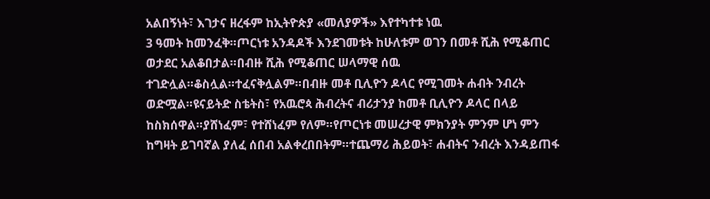አልበኝነት፣ እገታና ዘረፋም ከኢትዮጵያ «መለያዎች» እየተካተቱ ነዉ
3 ዓመት ከመንፈቅ።ጦርነቱ አንዳዶች እንደገመቱት ከሁለቱም ወገን በመቶ ሺሕ የሚቆጠር ወታደር አልቆበታል።በብዙ ሺሕ የሚቆጠር ሠላማዊ ሰዉ ተገድሏል።ቆስሏል።ተፈናቅሏልም።በብዙ መቶ ቢሊዮን ዶላር የሚገመት ሐብት ንብረት ወድሟል።ዩናይትድ ስቴትስ፣ የአዉሮጳ ሕብረትና ብሪታንያ ከመቶ ቢሊዮን ዶላር በላይ ከስክሰዋል።ያሸነፈም፣ የተሸነፈም የለም።የጦርነቱ መሠረታዊ ምክንያት ምንም ሆነ ምን ከግዛት ይገባኛል ያለፈ ሰበብ አልቀረበበትም።ተጨማሪ ሕይወት፣ ሐብትና ንብረት እንዳይጠፋ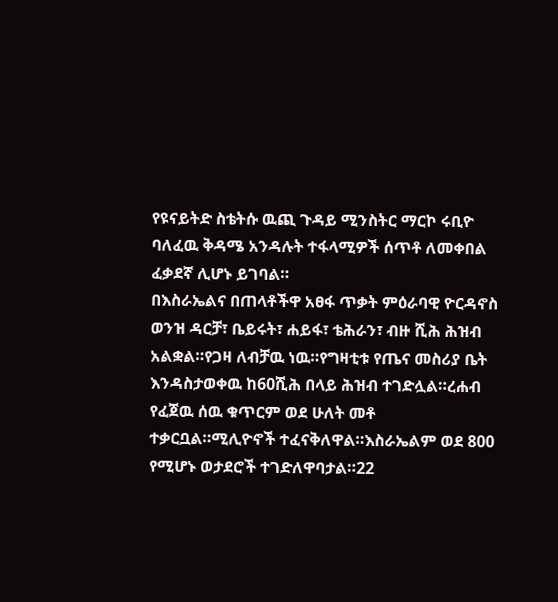የዩናይትድ ስቴትሱ ዉጪ ጉዳይ ሚንስትር ማርኮ ሩቢዮ ባለፈዉ ቅዳሜ አንዳሉት ተፋላሚዎች ሰጥቶ ለመቀበል ፈቃደኛ ሊሆኑ ይገባል።
በእስራኤልና በጠላቶችዋ አፀፋ ጥቃት ምዕራባዊ ዮርዳኖስ ወንዝ ዳርቻ፣ ቤይሩት፣ ሐይፋ፣ ቴሕራን፣ ብዙ ሺሕ ሕዝብ አልቋል።የጋዛ ለብቻዉ ነዉ።የግዛቲቱ የጤና መስሪያ ቤት እንዳስታወቀዉ ከ60ሺሕ በላይ ሕዝብ ተገድሏል።ረሐብ የፈጀዉ ሰዉ ቁጥርም ወደ ሁለት መቶ ተቃርቧል።ሚሊዮኖች ተፈናቅለዋል።እስራኤልም ወደ 800 የሚሆኑ ወታደሮች ተገድለዋባታል።22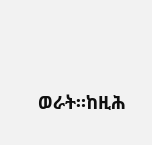ወራት።ከዚሕ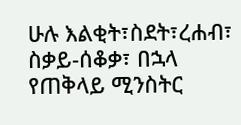ሁሉ እልቂት፣ስደት፣ረሐብ፣ ስቃይ-ሰቆቃ፣ በኋላ የጠቅላይ ሚንስትር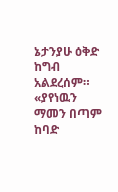ኔታንያሁ ዕቅድ ከግብ አልደረሰም።
«ያየነዉን ማመን በጣም ከባድ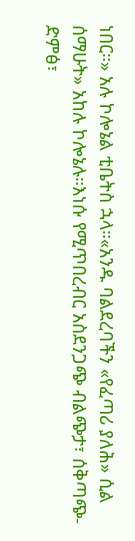ነበር።» አሉ ኮሎኔል ቲቤትስ ኋላ።«አንዱ ባልደረባችን «የፈጣሪ ያለሕ» ሲል ሰማሁት» አከሉ ኮሎኔሉ።እነሱ የሚጥበረብር አስደንጋጭ ብልጭታ፣ ሰቅጣጭ-ድምፅ፣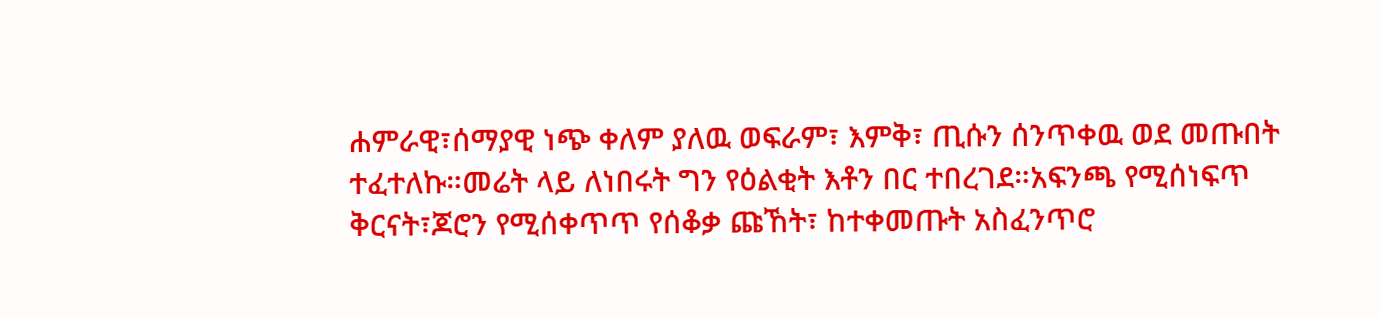ሐምራዊ፣ሰማያዊ ነጭ ቀለም ያለዉ ወፍራም፣ እምቅ፣ ጢሱን ሰንጥቀዉ ወደ መጡበት ተፈተለኩ።መሬት ላይ ለነበሩት ግን የዕልቂት እቶን በር ተበረገደ።አፍንጫ የሚሰነፍጥ ቅርናት፣ጆሮን የሚሰቀጥጥ የሰቆቃ ጩኸት፣ ከተቀመጡት አስፈንጥሮ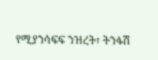የሚያንሳፍፍ ንዝረት፣ ትንፋሽ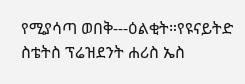የሚያሳጣ ወበቅ---ዕልቂት።የዩናይትድ ስቴትስ ፕሬዝደንት ሐሪስ ኤስ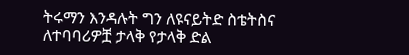ትሩማን እንዳሉት ግን ለዩናይትድ ስቴትስና ለተባባሪዎቿ ታላቅ የታላቅ ድል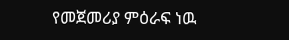የመጀመሪያ ምዕራፍ ነዉ